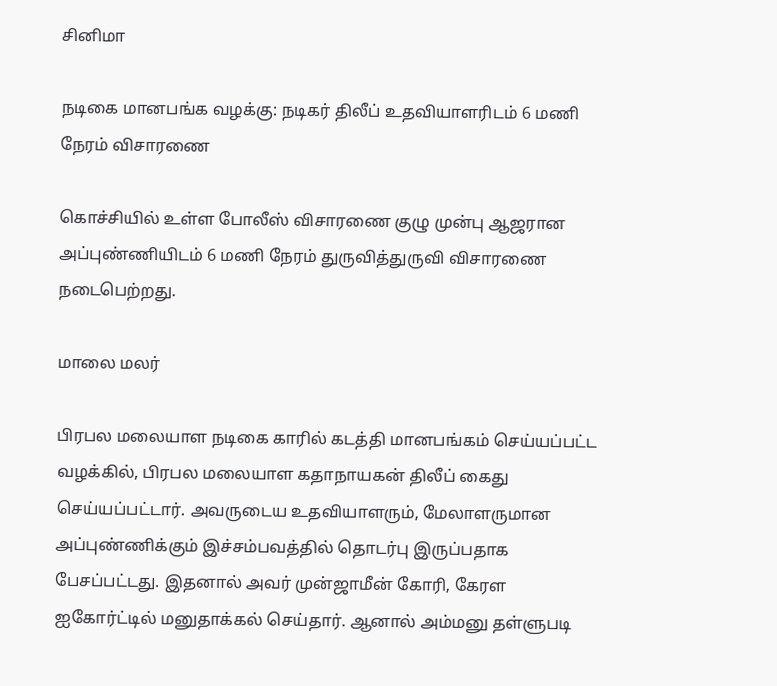சினிமா

நடிகை மானபங்க வழக்கு: நடிகர் திலீப் உதவியாளரிடம் 6 மணி நேரம் விசாரணை

கொச்சியில் உள்ள போலீஸ் விசாரணை குழு முன்பு ஆஜரான அப்புண்ணியிடம் 6 மணி நேரம் துருவித்துருவி விசாரணை நடைபெற்றது.

மாலை மலர்

பிரபல மலையாள நடிகை காரில் கடத்தி மானபங்கம் செய்யப்பட்ட வழக்கில், பிரபல மலையாள கதாநாயகன் திலீப் கைது செய்யப்பட்டார். அவருடைய உதவியாளரும், மேலாளருமான அப்புண்ணிக்கும் இச்சம்பவத்தில் தொடர்பு இருப்பதாக பேசப்பட்டது. இதனால் அவர் முன்ஜாமீன் கோரி, கேரள ஐகோர்ட்டில் மனுதாக்கல் செய்தார். ஆனால் அம்மனு தள்ளுபடி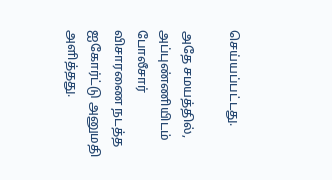செய்யப்பட்டது.

அதே சமயத்தில், அப்புண்ணியிடம் போலீசார் விசாரணை நடத்த ஐகோர்ட்டு அனுமதி அளித்தது.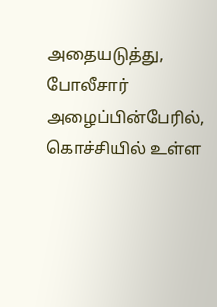அதையடுத்து, போலீசார் அழைப்பின்பேரில், கொச்சியில் உள்ள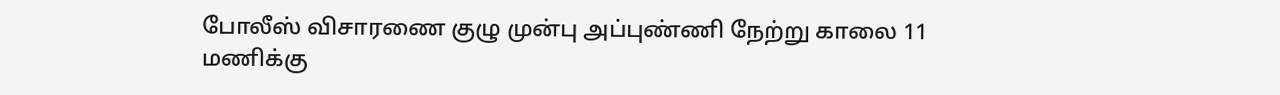போலீஸ் விசாரணை குழு முன்பு அப்புண்ணி நேற்று காலை 11 மணிக்கு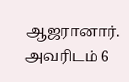ஆஜரானார். அவரிடம் 6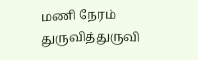மணி நேரம் துருவித்துருவி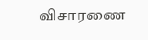விசாரணை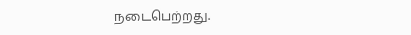நடைபெற்றது.